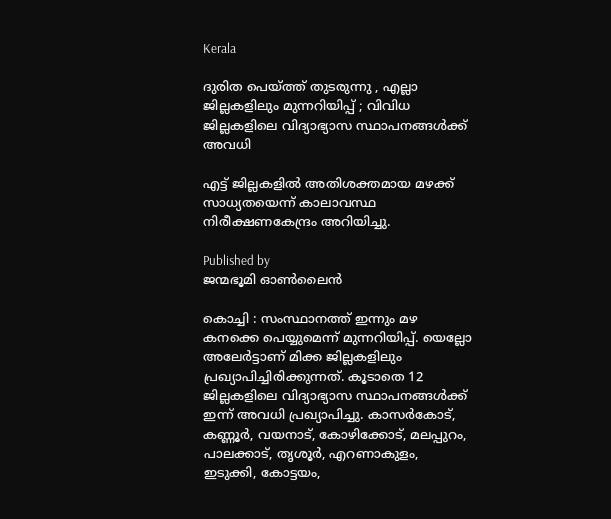Kerala

ദുരിത പെയ്‌ത്ത് തുടരുന്നു , എല്ലാ ജില്ലകളിലും മുന്നറിയിപ്പ് ; വിവിധ ജില്ലകളിലെ വിദ്യാഭ്യാസ സ്ഥാപനങ്ങൾക്ക് അവധി

എട്ട് ജില്ലകളിൽ അതിശക്തമായ മഴക്ക് സാധ്യതയെന്ന് കാലാവസ്ഥ നിരീക്ഷണകേന്ദ്രം അറിയിച്ചു.

Published by
ജന്മഭൂമി ഓണ്‍ലൈന്‍

കൊച്ചി : സംസ്ഥാനത്ത് ഇന്നും മഴ കനക്കെ പെയ്യുമെന്ന് മുന്നറിയിപ്പ്. യെല്ലോ അലേർട്ടാണ് മിക്ക ജില്ലകളിലും പ്രഖ്യാപിച്ചിരിക്കുന്നത്. കൂടാതെ 12 ജില്ലകളിലെ വിദ്യാഭ്യാസ സ്ഥാപനങ്ങള്‍ക്ക് ഇന്ന് അവധി പ്രഖ്യാപിച്ചു. കാസര്‍കോട്, കണ്ണൂര്‍, വയനാട്, കോഴിക്കോട്, മലപ്പുറം, പാലക്കാട്, തൃശൂര്‍, എറണാകുളം, ഇടുക്കി, കോട്ടയം,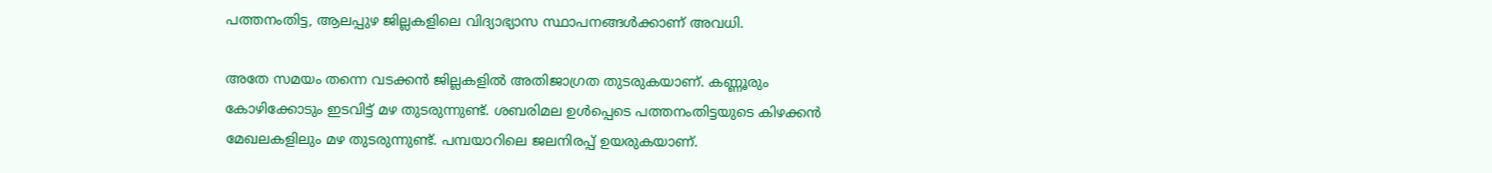പത്തനംതിട്ട, ആലപ്പുഴ ജില്ലകളിലെ വിദ്യാഭ്യാസ സ്ഥാപനങ്ങള്‍ക്കാണ് അവധി.

അതേ സമയം തന്നെ വടക്കന്‍ ജില്ലകളില്‍ അതിജാഗ്രത തുടരുകയാണ്. കണ്ണൂരും കോഴിക്കോടും ഇടവിട്ട് മഴ തുടരുന്നുണ്ട്. ശബരിമല ഉള്‍പ്പെടെ പത്തനംതിട്ടയുടെ കിഴക്കന്‍ മേഖലകളിലും മഴ തുടരുന്നുണ്ട്. പമ്പയാറിലെ ജലനിരപ്പ് ഉയരുകയാണ്.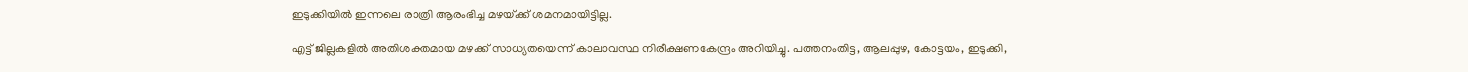ഇടുക്കിയില്‍ ഇന്നലെ രാത്രി ആരംഭിച്ച മഴയ്‌ക്ക് ശമനമായിട്ടില്ല.

എട്ട് ജില്ലകളിൽ അതിശക്തമായ മഴക്ക് സാധ്യതയെന്ന് കാലാവസ്ഥ നിരീക്ഷണകേന്ദ്രം അറിയിച്ചു. പത്തനംതിട്ട, ആലപ്പുഴ, കോട്ടയം, ഇടുക്കി,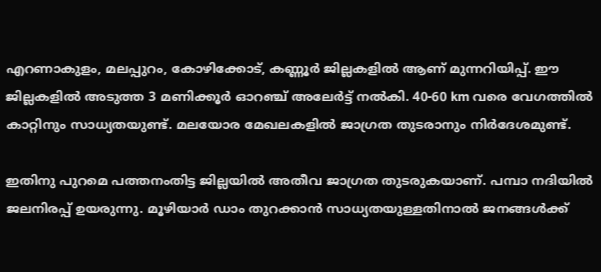എറണാകുളം, മലപ്പുറം, കോഴിക്കോട്, കണ്ണൂർ ജില്ലകളിൽ ആണ് മുന്നറിയിപ്പ്. ഈ ജില്ലകളിൽ അടുത്ത 3 മണിക്കൂർ ഓറഞ്ച് അലേർട്ട് നൽകി. 40-60 km വരെ വേഗത്തിൽ കാറ്റിനും സാധ്യതയുണ്ട്. മലയോര മേഖലകളിൽ ജാഗ്രത തുടരാനും നിർദേശമുണ്ട്.

ഇതിനു പുറമെ പത്തനംതിട്ട ജില്ലയില്‍ അതീവ ജാഗ്രത തുടരുകയാണ്. പമ്പാ നദിയില്‍ ജലനിരപ്പ് ഉയരുന്നു. മൂഴിയാര്‍ ഡാം തുറക്കാന്‍ സാധ്യതയുള്ളതിനാല്‍ ജനങ്ങള്‍ക്ക്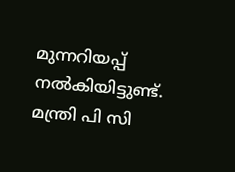മുന്നറിയപ്പ് നല്‍കിയിട്ടുണ്ട്. മന്ത്രി പി സി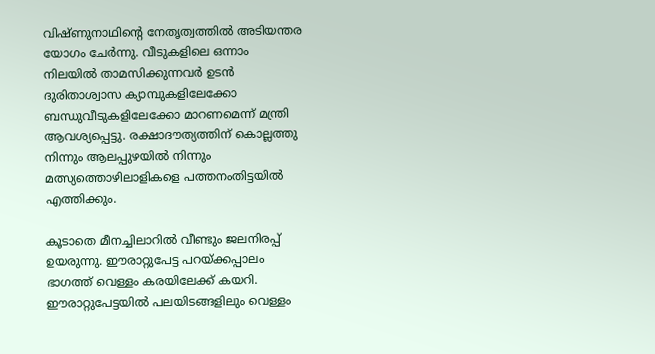വിഷ്ണുനാഥിന്റെ നേതൃത്വത്തില്‍ അടിയന്തര യോഗം ചേര്‍ന്നു. വീടുകളിലെ ഒന്നാം നിലയില്‍ താമസിക്കുന്നവര്‍ ഉടന്‍ ദുരിതാശ്വാസ ക്യാമ്പുകളിലേക്കോ ബന്ധുവീടുകളിലേക്കോ മാറണമെന്ന് മന്ത്രി ആവശ്യപ്പെട്ടു. രക്ഷാദൗത്യത്തിന് കൊല്ലത്തു നിന്നും ആലപ്പുഴയില്‍ നിന്നും മത്സ്യത്തൊഴിലാളികളെ പത്തനംതിട്ടയില്‍ എത്തിക്കും.

കൂടാതെ മീനച്ചിലാറിൽ വീണ്ടും ജലനിരപ്പ് ഉയരുന്നു. ഈരാറ്റുപേട്ട പറയ്‌ക്കപ്പാലം ഭാഗത്ത് വെള്ളം കരയിലേക്ക് കയറി. ഈരാറ്റുപേട്ടയിൽ പലയിടങ്ങളിലും വെള്ളം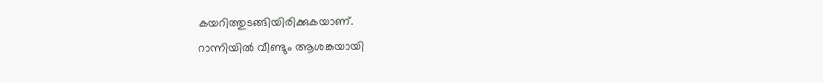കയറിത്തുടങ്ങിയിരിക്കുകയാണ്.
റാന്നിയിൽ വീണ്ടും ആശങ്കയായി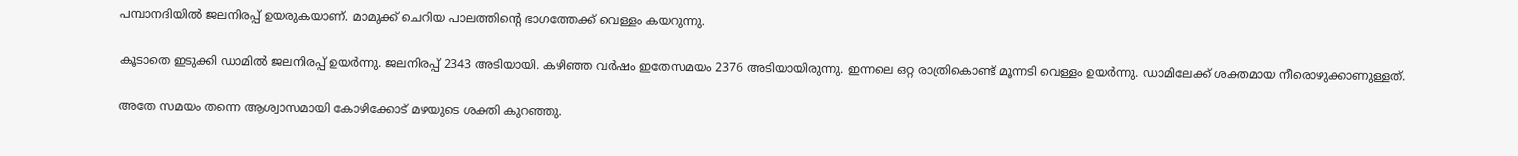പമ്പാനദിയിൽ ജലനിരപ്പ് ഉയരുകയാണ്. മാമുക്ക് ചെറിയ പാലത്തിന്റെ ഭാഗത്തേക്ക് വെള്ളം കയറുന്നു.

കൂടാതെ ഇടുക്കി ഡാമിൽ ജലനിരപ്പ് ഉയർന്നു. ജലനിരപ്പ് 2343 അടിയായി. കഴിഞ്ഞ വർഷം ഇതേസമയം 2376 അടിയായിരുന്നു. ഇന്നലെ ഒറ്റ രാത്രികൊണ്ട് മൂന്നടി വെള്ളം ഉയർന്നു. ഡാമിലേക്ക് ശക്തമായ നീരൊഴുക്കാണുള്ളത്.

അതേ സമയം തന്നെ ആശ്വാസമായി കോഴിക്കോട് മഴയുടെ ശക്തി കുറഞ്ഞു.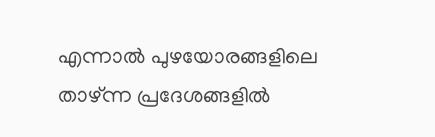എന്നാൽ പുഴയോരങ്ങളിലെ താഴ്ന്ന പ്രദേശങ്ങളിൽ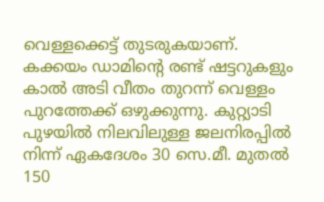വെള്ളക്കെട്ട് തുടരുകയാണ്. കക്കയം ഡാമിന്റെ രണ്ട് ഷട്ടറുകളും കാൽ അടി വീതം തുറന്ന് വെള്ളം പുറത്തേക്ക് ഒഴുക്കുന്നു. കുറ്റ്യാടി പുഴയിൽ നിലവിലുള്ള ജലനിരപ്പിൽ നിന്ന് ഏകദേശം 30 സെ.മീ. മുതൽ 150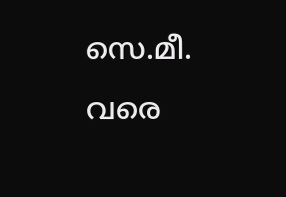സെ.മീ. വരെ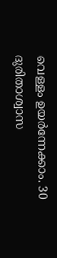വെള്ളം ഉയർന്നേക്കാം. 30 ദുരിതാശ്വാസ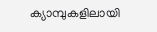ക്യാമ്പുകളിലായി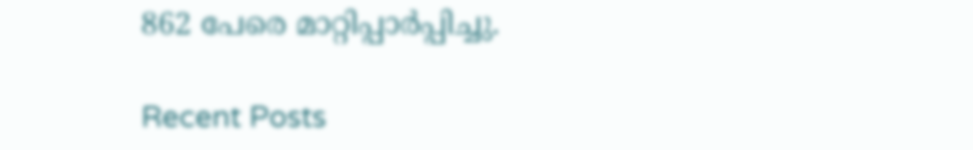862 പേരെ മാറ്റിപ്പാർപ്പിച്ചു.

Recent Posts